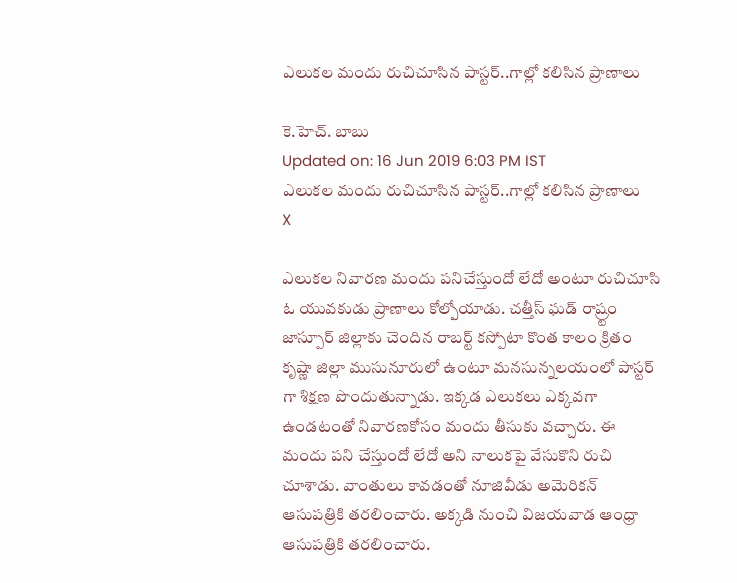ఎలుకల మందు రుచిచూసిన పాస్టర్..గాల్లో కలిసిన ప్రాణాలు

కె.హెచ్. బాబు
Updated on: 16 Jun 2019 6:03 PM IST
ఎలుకల మందు రుచిచూసిన పాస్టర్..గాల్లో కలిసిన ప్రాణాలు
X

ఎలుకల నివారణ మందు పనిచేస్తుందో లేదో అంటూ రుచిచూసి ఓ యువకుడు ప్రాణాలు కోల్పోయాడు. చత్తీస్ ఘడ్ రాష్ర్టం జాస్పూర్ జిల్లాకు చెందిన రాబర్ట్ కస్పోటా కొంత కాలం క్రితం కృష్ణా జిల్లా ముసునూరులో ఉంటూ మనసున్నలయంలో పాస్టర్ గా శిక్షణ పొందుతున్నాడు. ఇక్కడ ఎలుకలు ఎక్కవగా ఉండటంతో నివారణకోసం మందు తీసుకు వచ్చారు. ఈ మందు పని చేస్తుందో లేదో అని నాలుకపై వేసుకొని రుచి చూశాడు. వాంతులు కావడంతో నూజివీడు అమెరికన్ ఆసుపత్రికి తరలించారు. అక్కడి నుంచి విజయవాడ ఆంధ్రా ఆసుపత్రికి తరలించారు.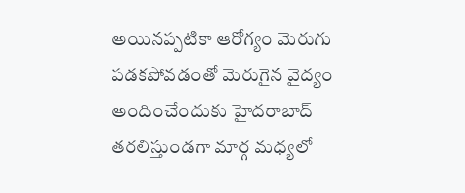అయినప్పటికా ఆరోగ్యం మెరుగు పడకపోవడంతో మెరుగైన వైద్యం అందించేందుకు హైదరాబాద్ తరలిస్తుండగా మార్గ మధ్యలో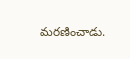మరణించాడు.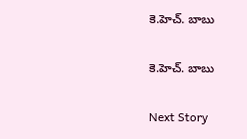కె.హెచ్. బాబు

కె.హెచ్. బాబు

Next Story